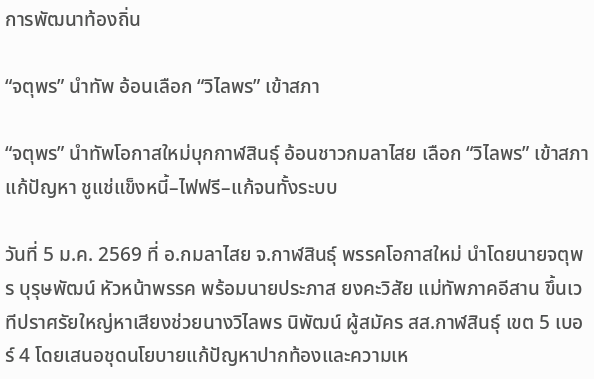การพัฒนาท้องถิ่น

“จตุพร” นำทัพ อ้อนเลือก “วิไลพร” เข้าสภา

“จตุพร” นำทัพโอกาสใหม่บุกกาฬสินธุ์ อ้อนชาวกมลาไสย เลือก “วิไลพร” เข้าสภาแก้ปัญหา ชูแช่แข็งหนี้–ไฟฟรี–แก้จนทั้งระบบ

วันที่ 5 ม.ค. 2569 ที่ อ.กมลาไสย จ.กาฬสินธุ์ พรรคโอกาสใหม่ นำโดยนายจตุพร บุรุษพัฒน์ หัวหน้าพรรค พร้อมนายประภาส ยงคะวิสัย แม่ทัพภาคอีสาน ขึ้นเวทีปราศรัยใหญ่หาเสียงช่วยนางวิไลพร นิพัฒน์ ผู้สมัคร สส.กาฬสินธุ์ เขต 5 เบอร์ 4 โดยเสนอชุดนโยบายแก้ปัญหาปากท้องและความเห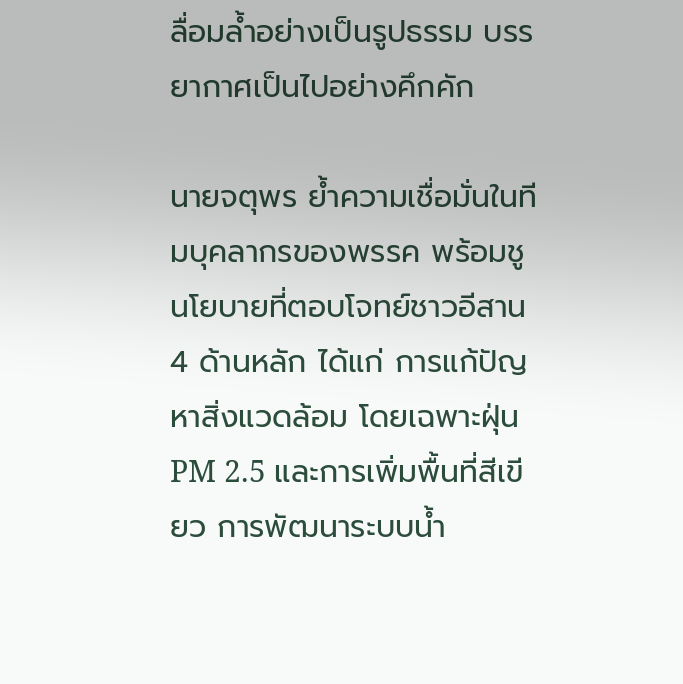ลื่อมล้ำอย่างเป็นรูปธรรม บรรยากาศเป็นไปอย่างคึกคัก

นายจตุพร ย้ำความเชื่อมั่นในทีมบุคลากรของพรรค พร้อมชูนโยบายที่ตอบโจทย์ชาวอีสาน 4 ด้านหลัก ได้แก่ การแก้ปัญหาสิ่งแวดล้อม โดยเฉพาะฝุ่น PM 2.5 และการเพิ่มพื้นที่สีเขียว การพัฒนาระบบน้ำ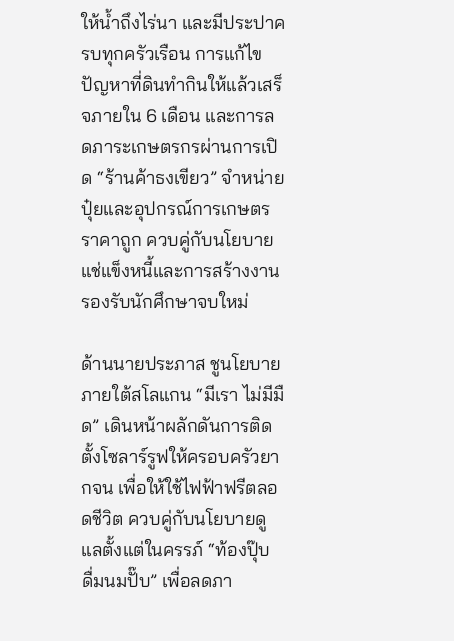ให้น้ำถึงไร่นา และมีประปาครบทุกครัวเรือน การแก้ไขปัญหาที่ดินทำกินให้แล้วเสร็จภายใน 6 เดือน และการลดภาระเกษตรกรผ่านการเปิด “ร้านค้าธงเขียว” จำหน่ายปุ๋ยและอุปกรณ์การเกษตรราคาถูก ควบคู่กับนโยบายแช่แข็งหนี้และการสร้างงานรองรับนักศึกษาจบใหม่

ด้านนายประภาส ชูนโยบายภายใต้สโลแกน “มีเรา ไม่มีมืด” เดินหน้าผลักดันการติดตั้งโซลาร์รูฟให้ครอบครัวยากจน เพื่อให้ใช้ไฟฟ้าฟรีตลอดชีวิต ควบคู่กับนโยบายดูแลตั้งแต่ในครรภ์ “ท้องปุ๊บ ดื่มนมปั๊บ” เพื่อลดภา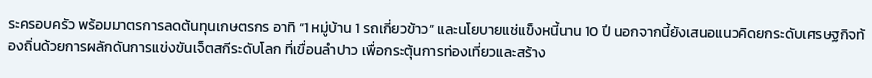ระครอบครัว พร้อมมาตรการลดต้นทุนเกษตรกร อาทิ “1 หมู่บ้าน 1 รถเกี่ยวข้าว” และนโยบายแช่แข็งหนี้นาน 10 ปี นอกจากนี้ยังเสนอแนวคิดยกระดับเศรษฐกิจท้องถิ่นด้วยการผลักดันการแข่งขันเจ็ตสกีระดับโลก ที่เขื่อนลำปาว เพื่อกระตุ้นการท่องเที่ยวและสร้าง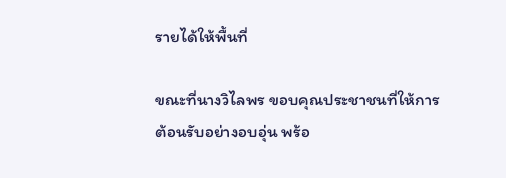รายได้ให้พื้นที่

ขณะที่นางวิไลพร ขอบคุณประชาชนที่ให้การต้อนรับอย่างอบอุ่น พร้อ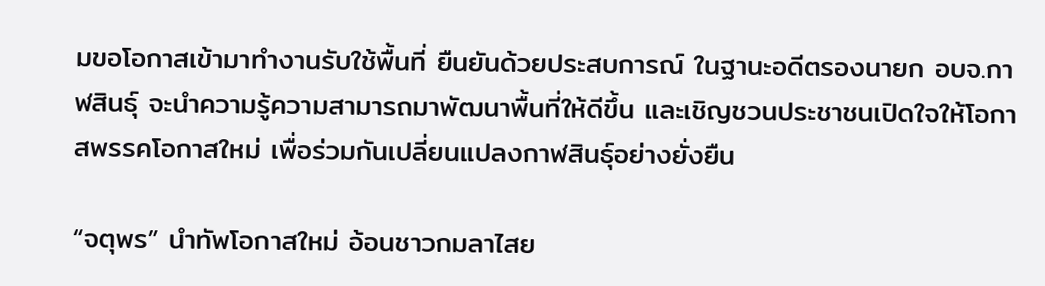มขอโอกาสเข้ามาทำงานรับใช้พื้นที่ ยืนยันด้วยประสบการณ์ ในฐานะอดีตรองนายก อบจ.กาฬสินธุ์ จะนำความรู้ความสามารถมาพัฒนาพื้นที่ให้ดีขึ้น และเชิญชวนประชาชนเปิดใจให้โอกาสพรรคโอกาสใหม่ เพื่อร่วมกันเปลี่ยนแปลงกาฬสินธุ์อย่างยั่งยืน

“จตุพร” นำทัพโอกาสใหม่ อ้อนชาวกมลาไสย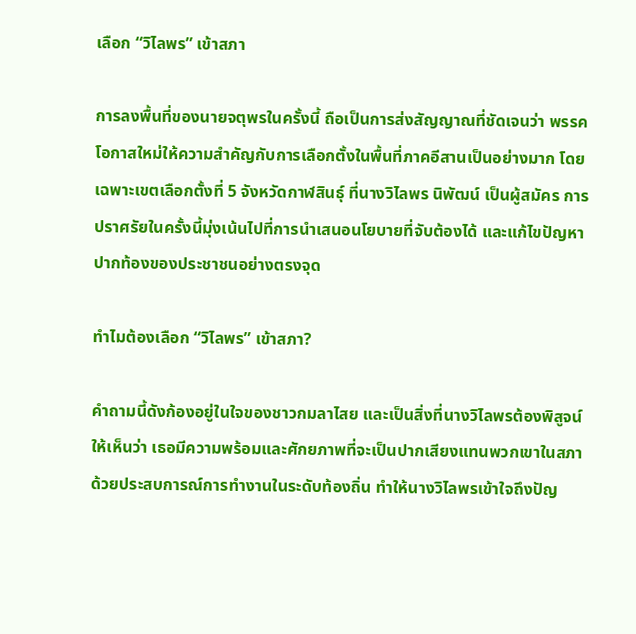เลือก “วิไลพร” เข้าสภา

การลงพื้นที่ของนายจตุพรในครั้งนี้ ถือเป็นการส่งสัญญาณที่ชัดเจนว่า พรรคโอกาสใหม่ให้ความสำคัญกับการเลือกตั้งในพื้นที่ภาคอีสานเป็นอย่างมาก โดยเฉพาะเขตเลือกตั้งที่ 5 จังหวัดกาฬสินธุ์ ที่นางวิไลพร นิพัฒน์ เป็นผู้สมัคร การปราศรัยในครั้งนี้มุ่งเน้นไปที่การนำเสนอนโยบายที่จับต้องได้ และแก้ไขปัญหาปากท้องของประชาชนอย่างตรงจุด

ทำไมต้องเลือก “วิไลพร” เข้าสภา?

คำถามนี้ดังก้องอยู่ในใจของชาวกมลาไสย และเป็นสิ่งที่นางวิไลพรต้องพิสูจน์ให้เห็นว่า เธอมีความพร้อมและศักยภาพที่จะเป็นปากเสียงแทนพวกเขาในสภา ด้วยประสบการณ์การทำงานในระดับท้องถิ่น ทำให้นางวิไลพรเข้าใจถึงปัญ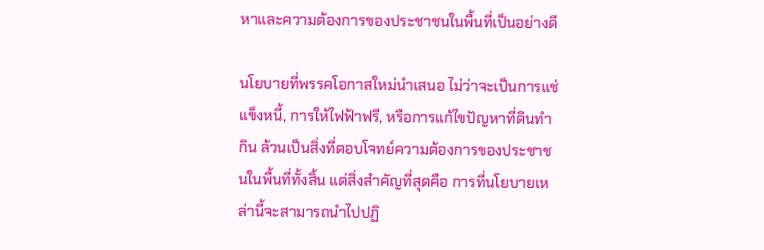หาและความต้องการของประชาชนในพื้นที่เป็นอย่างดี

นโยบายที่พรรคโอกาสใหม่นำเสนอ ไม่ว่าจะเป็นการแช่แข็งหนี้, การให้ไฟฟ้าฟรี, หรือการแก้ไขปัญหาที่ดินทำกิน ล้วนเป็นสิ่งที่ตอบโจทย์ความต้องการของประชาชนในพื้นที่ทั้งสิ้น แต่สิ่งสำคัญที่สุดคือ การที่นโยบายเหล่านี้จะสามารถนำไปปฏิ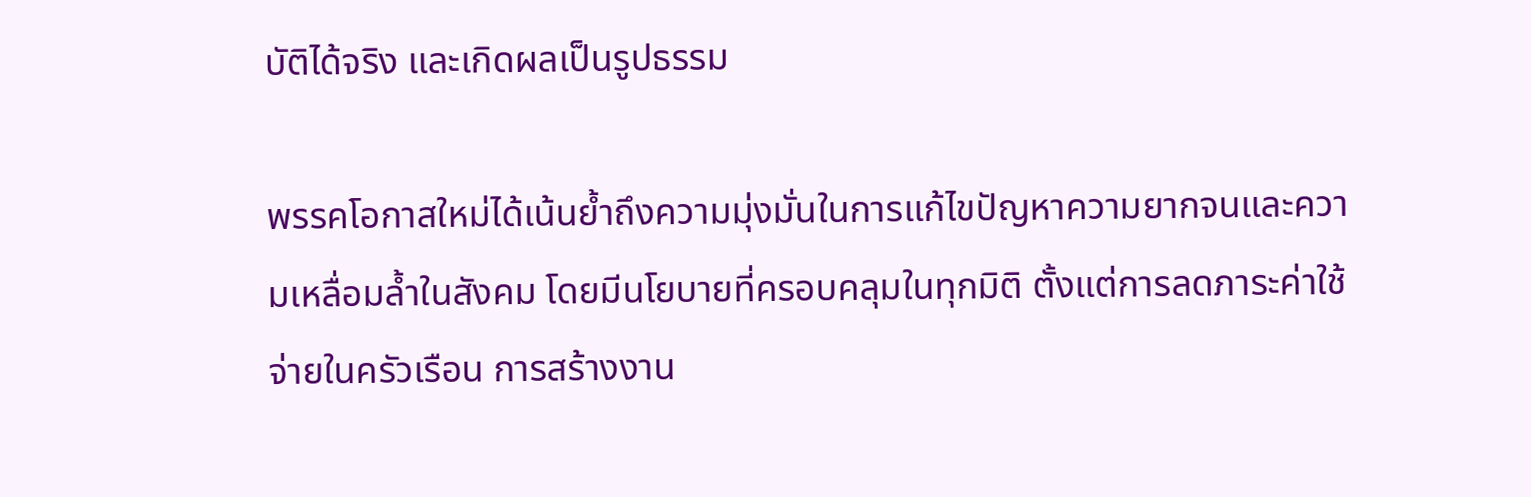บัติได้จริง และเกิดผลเป็นรูปธรรม

พรรคโอกาสใหม่ได้เน้นย้ำถึงความมุ่งมั่นในการแก้ไขปัญหาความยากจนและความเหลื่อมล้ำในสังคม โดยมีนโยบายที่ครอบคลุมในทุกมิติ ตั้งแต่การลดภาระค่าใช้จ่ายในครัวเรือน การสร้างงาน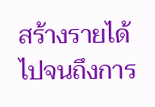สร้างรายได้ ไปจนถึงการ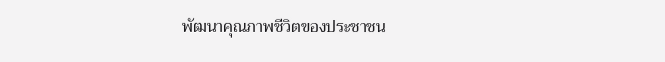พัฒนาคุณภาพชีวิตของประชาชน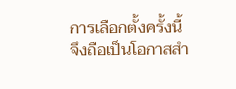การเลือกตั้งครั้งนี้จึงถือเป็นโอกาสสำ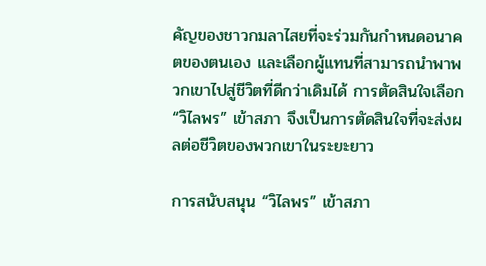คัญของชาวกมลาไสยที่จะร่วมกันกำหนดอนาคตของตนเอง และเลือกผู้แทนที่สามารถนำพาพวกเขาไปสู่ชีวิตที่ดีกว่าเดิมได้ การตัดสินใจเลือก “วิไลพร” เข้าสภา จึงเป็นการตัดสินใจที่จะส่งผลต่อชีวิตของพวกเขาในระยะยาว

การสนับสนุน “วิไลพร” เข้าสภา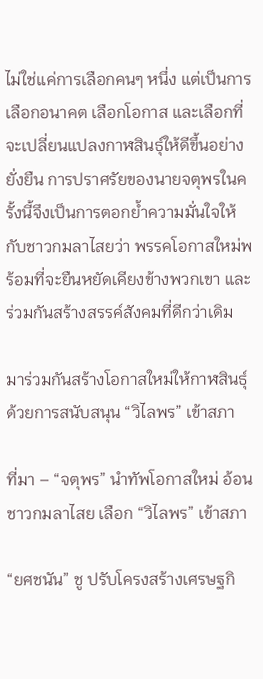ไม่ใช่แค่การเลือกคนๆ หนึ่ง แต่เป็นการเลือกอนาคต เลือกโอกาส และเลือกที่จะเปลี่ยนแปลงกาฬสินธุ์ให้ดีขึ้นอย่างยั่งยืน การปราศรัยของนายจตุพรในครั้งนี้จึงเป็นการตอกย้ำความมั่นใจให้กับชาวกมลาไสยว่า พรรคโอกาสใหม่พร้อมที่จะยืนหยัดเคียงข้างพวกเขา และร่วมกันสร้างสรรค์สังคมที่ดีกว่าเดิม

มาร่วมกันสร้างโอกาสใหม่ให้กาฬสินธุ์ ด้วยการสนับสนุน “วิไลพร” เข้าสภา

ที่มา – “จตุพร” นำทัพโอกาสใหม่ อ้อนชาวกมลาไสย เลือก “วิไลพร” เข้าสภา

“ยศชนัน” ชู ปรับโครงสร้างเศรษฐกิ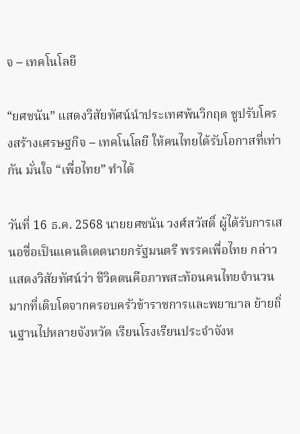จ – เทคโนโลยี

“ยศชนัน” แสดงวิสัยทัศน์นำประเทศพ้นวิกฤต ชูปรับโครงสร้างเศรษฐกิจ – เทคโนโลยี ให้คนไทยได้รับโอกาสที่เท่ากัน มั่นใจ “เพื่อไทย” ทำได้

วันที่ 16 ธ.ค. 2568 นายยศชนัน วงศ์สวัสดิ์ ผู้ได้รับการเสนอชื่อเป็นแคนดิเดตนายกรัฐมนตรี พรรคเพื่อไทย กล่าวแสดงวิสัยทัศน์ว่า ชีวิตตนคือภาพสะท้อนคนไทยจำนวนมากที่เติบโตจากครอบครัวข้าราชการและพยาบาล ย้ายถิ่นฐานไปหลายจังหวัด เรียนโรงเรียนประจำจังห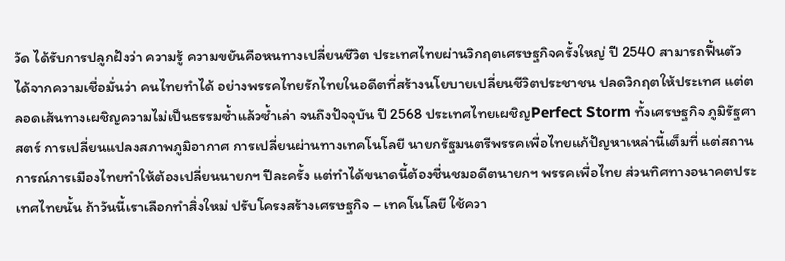วัด ได้รับการปลูกฝังว่า ความรู้ ความขยันคือหนทางเปลี่ยนชีวิต ประเทศไทยผ่านวิกฤตเศรษฐกิจครั้งใหญ่ ปี 2540 สามารถฟื้นตัวได้จากความเชื่อมั่นว่า คนไทยทำได้ อย่างพรรคไทยรักไทยในอดีตที่สร้างนโยบายเปลี่ยนชีวิตประชาชน ปลดวิกฤตให้ประเทศ แต่ตลอดเส้นทางเผชิญความไม่เป็นธรรมซ้ำแล้วซ้ำเล่า จนถึงปัจจุบัน ปี 2568 ประเทศไทยเผชิญPerfect Storm ทั้งเศรษฐกิจ ภูมิรัฐศาสตร์ การเปลี่ยนแปลงสภาพภูมิอากาศ การเปลี่ยนผ่านทางเทคโนโลยี นายกรัฐมนตรีพรรคเพื่อไทยแก้ปัญหาเหล่านี้เต็มที่ แต่สถานการณ์การเมืองไทยทำให้ต้องเปลี่ยนนายกฯ ปีละครั้ง แต่ทำได้ขนาดนี้ต้องชื่นชมอดีตนายกฯ พรรคเพื่อไทย ส่วนทิศทางอนาคตประเทศไทยนั้น ถ้าวันนี้เราเลือกทำสิ่งใหม่ ปรับโครงสร้างเศรษฐกิจ – เทคโนโลยี ใช้ควา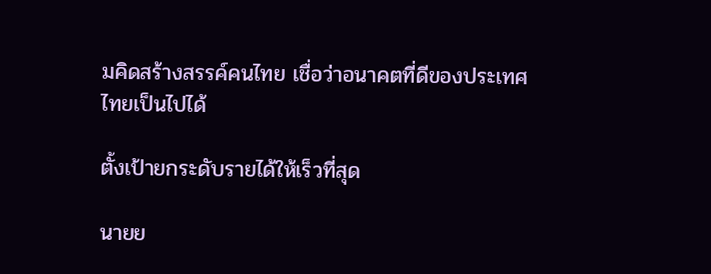มคิดสร้างสรรค์คนไทย เชื่อว่าอนาคตที่ดีของประเทศไทยเป็นไปได้

ตั้งเป้ายกระดับรายได้ให้เร็วที่สุด

นายย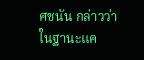ศชนัน กล่าวว่า ในฐานะแค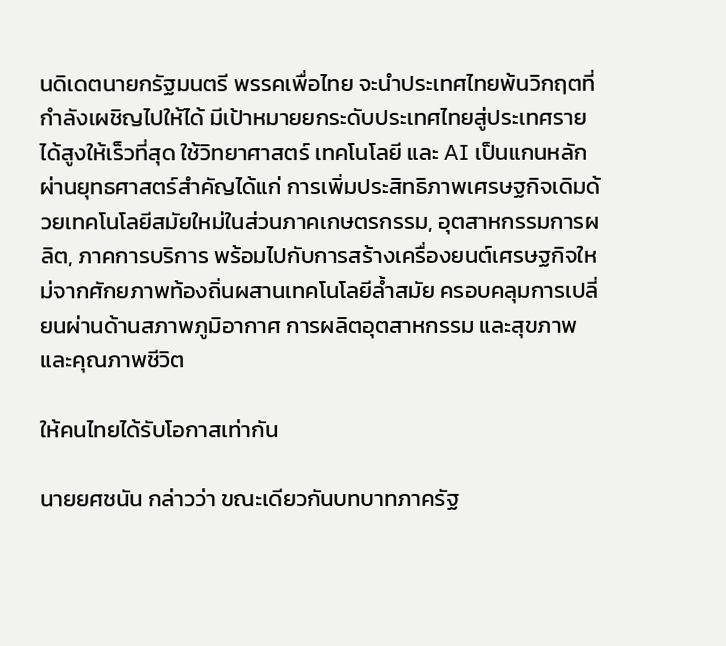นดิเดตนายกรัฐมนตรี พรรคเพื่อไทย จะนำประเทศไทยพ้นวิกฤตที่กำลังเผชิญไปให้ได้ มีเป้าหมายยกระดับประเทศไทยสู่ประเทศรายได้สูงให้เร็วที่สุด ใช้วิทยาศาสตร์ เทคโนโลยี และ AI เป็นแกนหลัก ผ่านยุทธศาสตร์สำคัญได้แก่ การเพิ่มประสิทธิภาพเศรษฐกิจเดิมด้วยเทคโนโลยีสมัยใหม่ในส่วนภาคเกษตรกรรม, อุตสาหกรรมการผลิต, ภาคการบริการ พร้อมไปกับการสร้างเครื่องยนต์เศรษฐกิจใหม่จากศักยภาพท้องถิ่นผสานเทคโนโลยีล้ำสมัย ครอบคลุมการเปลี่ยนผ่านด้านสภาพภูมิอากาศ การผลิตอุตสาหกรรม และสุขภาพและคุณภาพชีวิต

ให้คนไทยได้รับโอกาสเท่ากัน

นายยศชนัน กล่าวว่า ขณะเดียวกันบทบาทภาครัฐ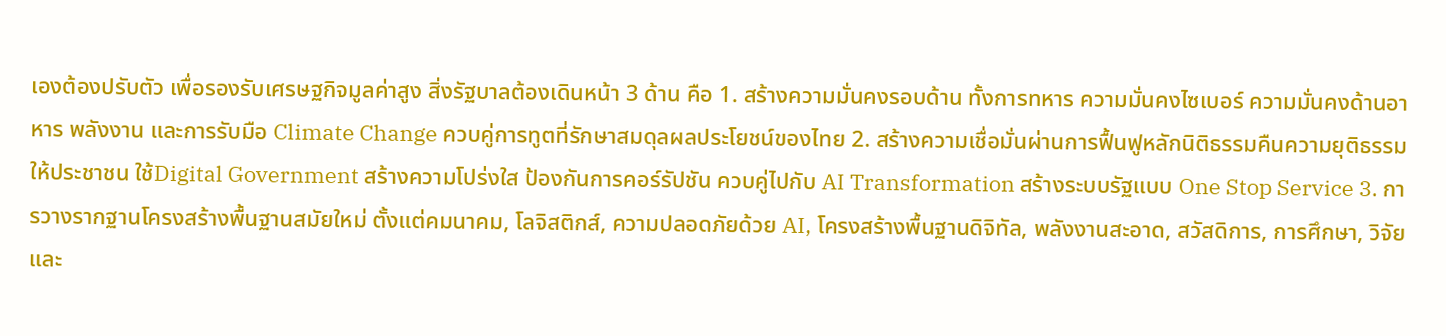เองต้องปรับตัว เพื่อรองรับเศรษฐกิจมูลค่าสูง สิ่งรัฐบาลต้องเดินหน้า 3 ด้าน คือ 1. สร้างความมั่นคงรอบด้าน ทั้งการทหาร ความมั่นคงไซเบอร์ ความมั่นคงด้านอาหาร พลังงาน และการรับมือ Climate Change ควบคู่การทูตที่รักษาสมดุลผลประโยชน์ของไทย 2. สร้างความเชื่อมั่นผ่านการฟื้นฟูหลักนิติธรรมคืนความยุติธรรมให้ประชาชน ใช้Digital Government สร้างความโปร่งใส ป้องกันการคอร์รัปชัน ควบคู่ไปกับ AI Transformation สร้างระบบรัฐแบบ One Stop Service 3. การวางรากฐานโครงสร้างพื้นฐานสมัยใหม่ ตั้งแต่คมนาคม, โลจิสติกส์, ความปลอดภัยด้วย AI, โครงสร้างพื้นฐานดิจิทัล, พลังงานสะอาด, สวัสดิการ, การศึกษา, วิจัย และ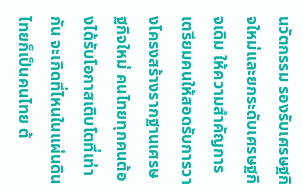นวัตกรรม รองรับเศรษฐกิจใหม่และยกระดับเศรษฐกิจเดิม ให้ความสำคัญการเตรียมคนให้สอดรับการวางโครงสร้างรากฐานเศรษฐกิจใหม่ คนไทยทุกคนต้องได้รับโอกาสเติบโตที่เท่ากัน จะเกิดที่ไหนในแผ่นดินไทยก็เป็นคนไทย ต้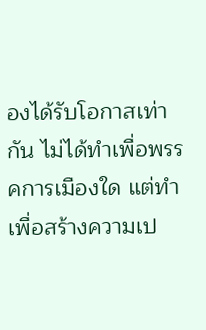องได้รับโอกาสเท่ากัน ไม่ได้ทำเพื่อพรรคการเมืองใด แต่ทำเพื่อสร้างความเป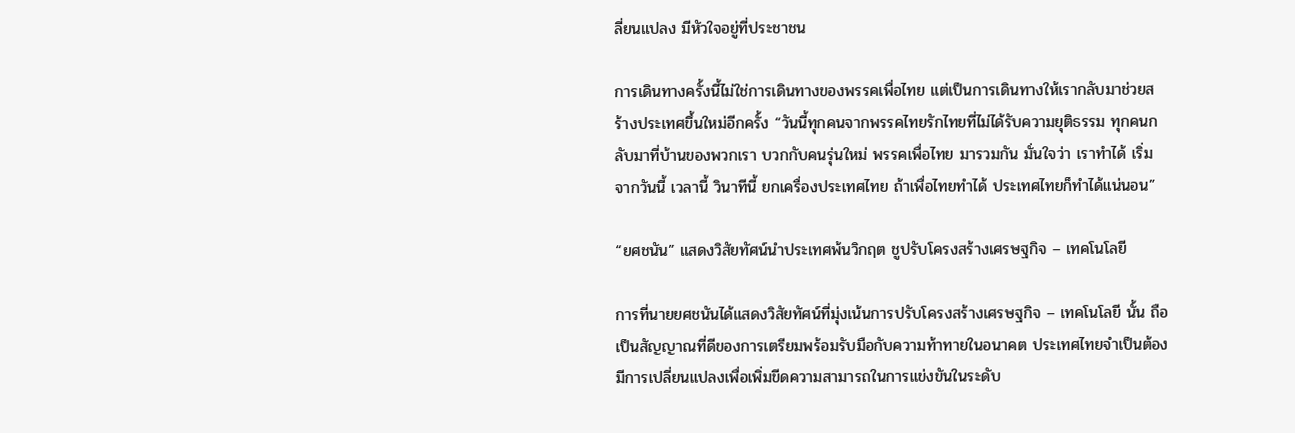ลี่ยนแปลง มีหัวใจอยู่ที่ประชาชน

การเดินทางครั้งนี้ไม่ใช่การเดินทางของพรรคเพื่อไทย แต่เป็นการเดินทางให้เรากลับมาช่วยสร้างประเทศขึ้นใหม่อีกครั้ง “วันนี้ทุกคนจากพรรคไทยรักไทยที่ไม่ได้รับความยุติธรรม ทุกคนกลับมาที่บ้านของพวกเรา บวกกับคนรุ่นใหม่ พรรคเพื่อไทย มารวมกัน มั่นใจว่า เราทำได้ เริ่มจากวันนี้ เวลานี้ วินาทีนี้ ยกเครื่องประเทศไทย ถ้าเพื่อไทยทำได้ ประเทศไทยก็ทำได้แน่นอน”

“ยศชนัน” แสดงวิสัยทัศน์นำประเทศพ้นวิกฤต ชูปรับโครงสร้างเศรษฐกิจ – เทคโนโลยี

การที่นายยศชนันได้แสดงวิสัยทัศน์ที่มุ่งเน้นการปรับโครงสร้างเศรษฐกิจ – เทคโนโลยี นั้น ถือเป็นสัญญาณที่ดีของการเตรียมพร้อมรับมือกับความท้าทายในอนาคต ประเทศไทยจำเป็นต้องมีการเปลี่ยนแปลงเพื่อเพิ่มขีดความสามารถในการแข่งขันในระดับ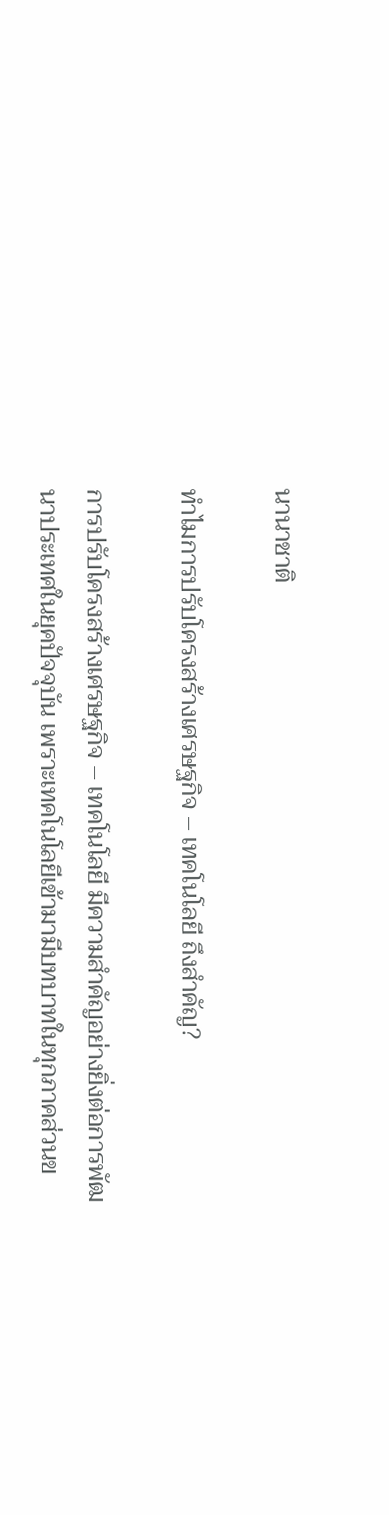นานาชาติ

ทำไมการปรับโครงสร้างเศรษฐกิจ – เทคโนโลยี ถึงสำคัญ?

การปรับโครงสร้างเศรษฐกิจ – เทคโนโลยี มีความสำคัญอย่างยิ่งต่อการพัฒนาประเทศในยุคปัจจุบัน เพราะเทคโนโลยีเข้ามามีบทบาทในทุกภาคส่วนข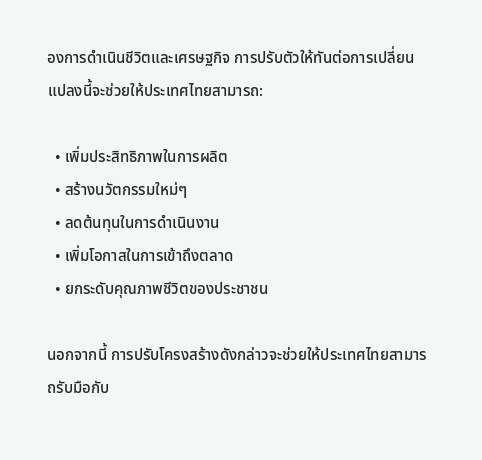องการดำเนินชีวิตและเศรษฐกิจ การปรับตัวให้ทันต่อการเปลี่ยนแปลงนี้จะช่วยให้ประเทศไทยสามารถ:

  • เพิ่มประสิทธิภาพในการผลิต
  • สร้างนวัตกรรมใหม่ๆ
  • ลดต้นทุนในการดำเนินงาน
  • เพิ่มโอกาสในการเข้าถึงตลาด
  • ยกระดับคุณภาพชีวิตของประชาชน

นอกจากนี้ การปรับโครงสร้างดังกล่าวจะช่วยให้ประเทศไทยสามารถรับมือกับ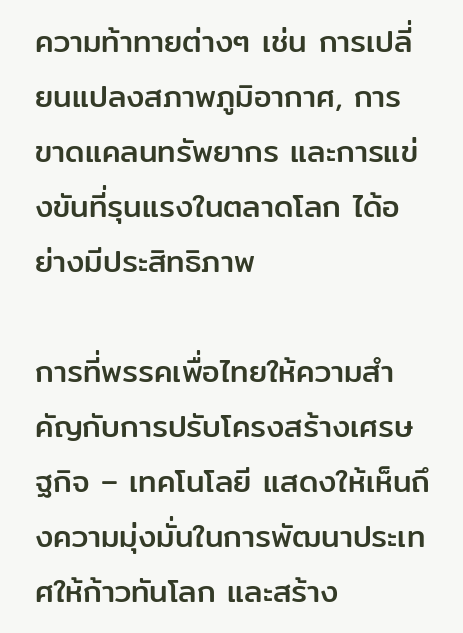ความท้าทายต่างๆ เช่น การเปลี่ยนแปลงสภาพภูมิอากาศ, การขาดแคลนทรัพยากร และการแข่งขันที่รุนแรงในตลาดโลก ได้อย่างมีประสิทธิภาพ

การที่พรรคเพื่อไทยให้ความสำคัญกับการปรับโครงสร้างเศรษฐกิจ – เทคโนโลยี แสดงให้เห็นถึงความมุ่งมั่นในการพัฒนาประเทศให้ก้าวทันโลก และสร้าง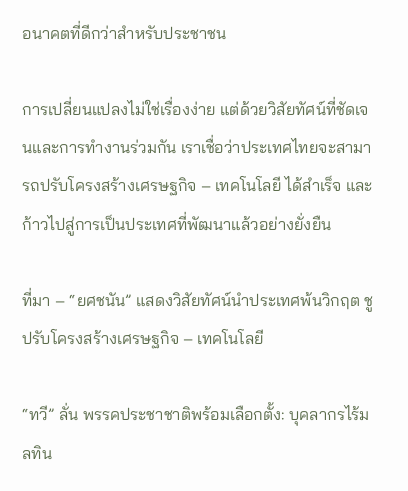อนาคตที่ดีกว่าสำหรับประชาชน

การเปลี่ยนแปลงไม่ใช่เรื่องง่าย แต่ด้วยวิสัยทัศน์ที่ชัดเจนและการทำงานร่วมกัน เราเชื่อว่าประเทศไทยจะสามารถปรับโครงสร้างเศรษฐกิจ – เทคโนโลยี ได้สำเร็จ และก้าวไปสู่การเป็นประเทศที่พัฒนาแล้วอย่างยั่งยืน

ที่มา – “ยศชนัน” แสดงวิสัยทัศน์นำประเทศพ้นวิกฤต ชูปรับโครงสร้างเศรษฐกิจ – เทคโนโลยี

“ทวี” ลั่น พรรคประชาชาติพร้อมเลือกตั้ง: บุคลากรไร้มลทิน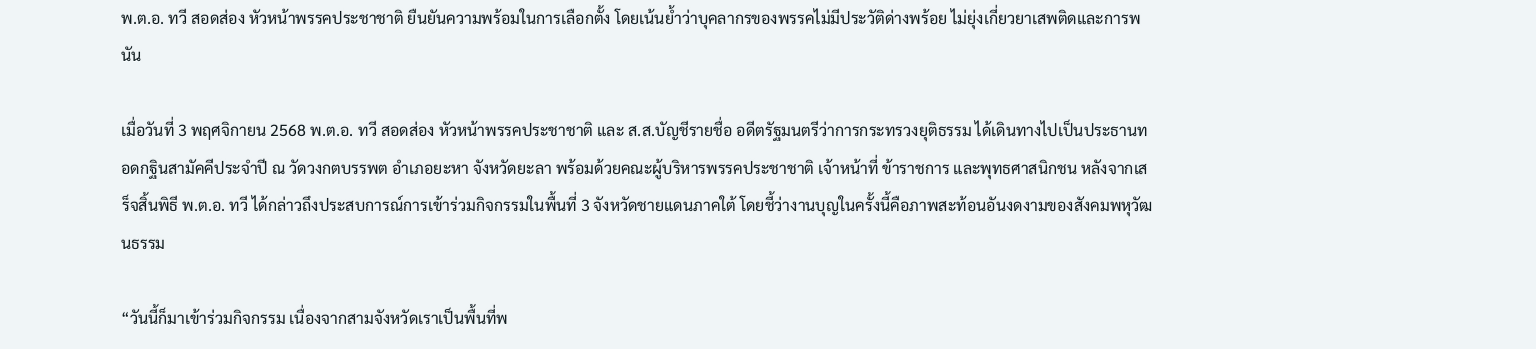พ.ต.อ. ทวี สอดส่อง หัวหน้าพรรคประชาชาติ ยืนยันความพร้อมในการเลือกตั้ง โดยเน้นย้ำว่าบุคลากรของพรรคไม่มีประวัติด่างพร้อย ไม่ยุ่งเกี่ยวยาเสพติดและการพนัน

เมื่อวันที่ 3 พฤศจิกายน 2568 พ.ต.อ. ทวี สอดส่อง หัวหน้าพรรคประชาชาติ และ ส.ส.บัญชีรายชื่อ อดีตรัฐมนตรีว่าการกระทรวงยุติธรรม ได้เดินทางไปเป็นประธานทอดกฐินสามัคคีประจำปี ณ วัดวงกตบรรพต อำเภอยะหา จังหวัดยะลา พร้อมด้วยคณะผู้บริหารพรรคประชาชาติ เจ้าหน้าที่ ข้าราชการ และพุทธศาสนิกชน หลังจากเสร็จสิ้นพิธี พ.ต.อ. ทวี ได้กล่าวถึงประสบการณ์การเข้าร่วมกิจกรรมในพื้นที่ 3 จังหวัดชายแดนภาคใต้ โดยชี้ว่างานบุญในครั้งนี้คือภาพสะท้อนอันงดงามของสังคมพหุวัฒนธรรม

“วันนี้ก็มาเข้าร่วมกิจกรรม เนื่องจากสามจังหวัดเราเป็นพื้นที่พ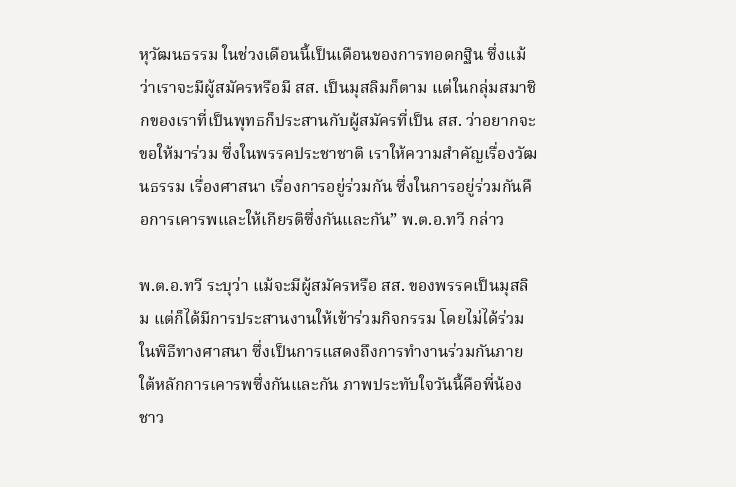หุวัฒนธรรม ในช่วงเดือนนี้เป็นเดือนของการทอดกฐิน ซึ่งแม้ว่าเราจะมีผู้สมัครหรือมี สส. เป็นมุสลิมก็ตาม แต่ในกลุ่มสมาชิกของเราที่เป็นพุทธก็ประสานกับผู้สมัครที่เป็น สส. ว่าอยากจะขอให้มาร่วม ซึ่งในพรรคประชาชาติ เราให้ความสำคัญเรื่องวัฒนธรรม เรื่องศาสนา เรื่องการอยู่ร่วมกัน ซึ่งในการอยู่ร่วมกันคือการเคารพและให้เกียรติซึ่งกันและกัน” พ.ต.อ.ทวี กล่าว

พ.ต.อ.ทวี ระบุว่า แม้จะมีผู้สมัครหรือ สส. ของพรรคเป็นมุสลิม แต่ก็ได้มีการประสานงานให้เข้าร่วมกิจกรรม โดยไม่ได้ร่วมในพิธีทางศาสนา ซึ่งเป็นการแสดงถึงการทำงานร่วมกันภายใต้หลักการเคารพซึ่งกันและกัน ภาพประทับใจวันนี้คือพี่น้องชาว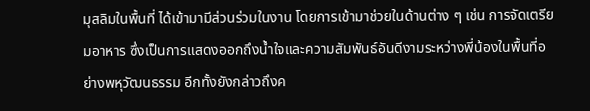มุสลิมในพื้นที่ ได้เข้ามามีส่วนร่วมในงาน โดยการเข้ามาช่วยในด้านต่าง ๆ เช่น การจัดเตรียมอาหาร ซึ่งเป็นการแสดงออกถึงน้ำใจและความสัมพันธ์อันดีงามระหว่างพี่น้องในพื้นที่อย่างพหุวัฒนธรรม อีกทั้งยังกล่าวถึงค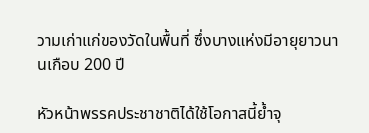วามเก่าแก่ของวัดในพื้นที่ ซึ่งบางแห่งมีอายุยาวนานเกือบ 200 ปี

หัวหน้าพรรคประชาชาติได้ใช้โอกาสนี้ย้ำจุ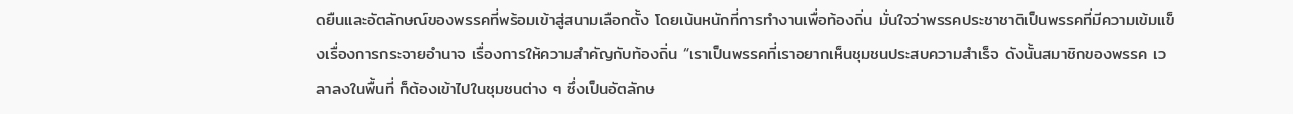ดยืนและอัตลักษณ์ของพรรคที่พร้อมเข้าสู่สนามเลือกตั้ง โดยเน้นหนักที่การทำงานเพื่อท้องถิ่น มั่นใจว่าพรรคประชาชาติเป็นพรรคที่มีความเข้มแข็งเรื่องการกระจายอำนาจ เรื่องการให้ความสำคัญกับท้องถิ่น “เราเป็นพรรคที่เราอยากเห็นชุมชนประสบความสำเร็จ ดังนั้นสมาชิกของพรรค เวลาลงในพื้นที่ ก็ต้องเข้าไปในชุมชนต่าง ๆ ซึ่งเป็นอัตลักษ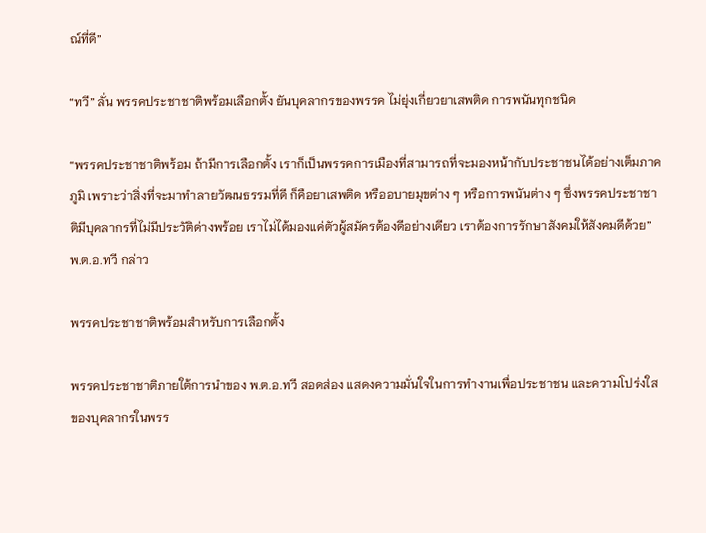ณ์ที่ดี”

“ทวี” ลั่น พรรคประชาชาติพร้อมเลือกตั้ง ยันบุคลากรของพรรค ไม่ยุ่งเกี่ยวยาเสพติด การพนันทุกชนิด

“พรรคประชาชาติพร้อม ถ้ามีการเลือกตั้ง เราก็เป็นพรรคการเมืองที่สามารถที่จะมองหน้ากับประชาชนได้อย่างเต็มภาคภูมิ เพราะว่าสิ่งที่จะมาทำลายวัฒนธรรมที่ดี ก็คือยาเสพติด หรืออบายมุขต่าง ๆ หรือการพนันต่าง ๆ ซึ่งพรรคประชาชาติมีบุคลากรที่ไม่มีประวัติด่างพร้อย เราไม่ได้มองแค่ตัวผู้สมัครต้องดีอย่างเดียว เราต้องการรักษาสังคมให้สังคมดีด้วย” พ.ต.อ.ทวี กล่าว

พรรคประชาชาติพร้อมสำหรับการเลือกตั้ง

พรรคประชาชาติภายใต้การนำของ พ.ต.อ.ทวี สอดส่อง แสดงความมั่นใจในการทำงานเพื่อประชาชน และความโปร่งใสของบุคลากรในพรร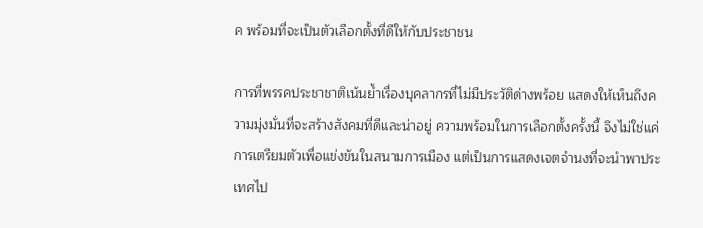ค พร้อมที่จะเป็นตัวเลือกตั้งที่ดีให้กับประชาชน

การที่พรรคประชาชาติเน้นย้ำเรื่องบุคลากรที่ไม่มีประวัติด่างพร้อย แสดงให้เห็นถึงความมุ่งมั่นที่จะสร้างสังคมที่ดีและน่าอยู่ ความพร้อมในการเลือกตั้งครั้งนี้ จึงไม่ใช่แค่การเตรียมตัวเพื่อแข่งขันในสนามการเมือง แต่เป็นการแสดงเจตจำนงที่จะนำพาประเทศไป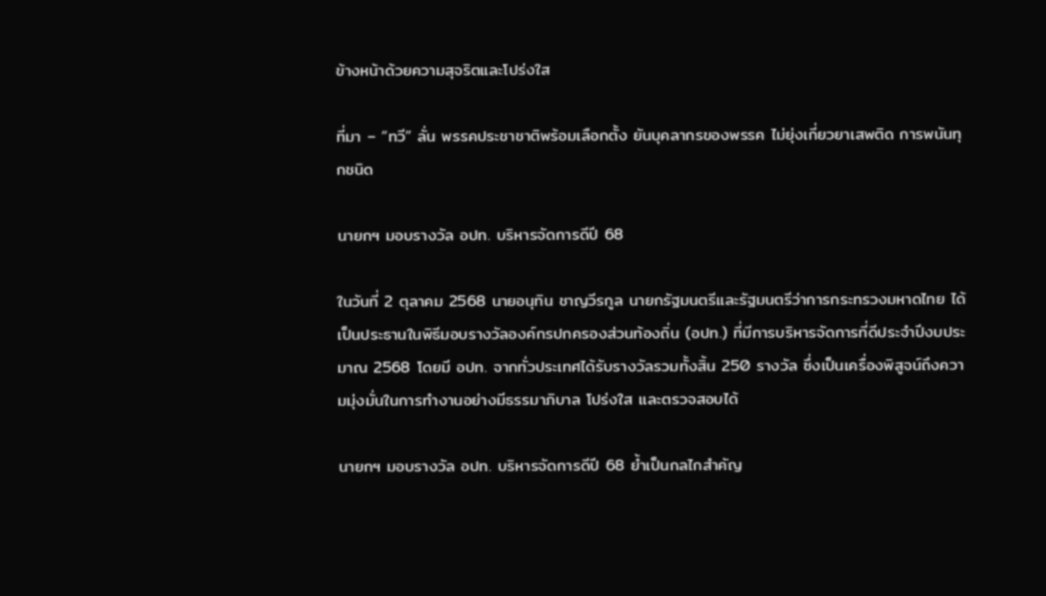ข้างหน้าด้วยความสุจริตและโปร่งใส

ที่มา – “ทวี” ลั่น พรรคประชาชาติพร้อมเลือกตั้ง ยันบุคลากรของพรรค ไม่ยุ่งเกี่ยวยาเสพติด การพนันทุกชนิด

นายกฯ มอบรางวัล อปท. บริหารจัดการดีปี 68

ในวันที่ 2 ตุลาคม 2568 นายอนุทิน ชาญวีรกูล นายกรัฐมนตรีและรัฐมนตรีว่าการกระทรวงมหาดไทย ได้เป็นประธานในพิธีมอบรางวัลองค์กรปกครองส่วนท้องถิ่น (อปท.) ที่มีการบริหารจัดการที่ดีประจำปีงบประมาณ 2568 โดยมี อปท. จากทั่วประเทศได้รับรางวัลรวมทั้งสิ้น 250 รางวัล ซึ่งเป็นเครื่องพิสูจน์ถึงความมุ่งมั่นในการทำงานอย่างมีธรรมาภิบาล โปร่งใส และตรวจสอบได้

นายกฯ มอบรางวัล อปท. บริหารจัดการดีปี 68 ย้ำเป็นกลไกสำคัญ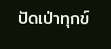ปัดเป่าทุกข์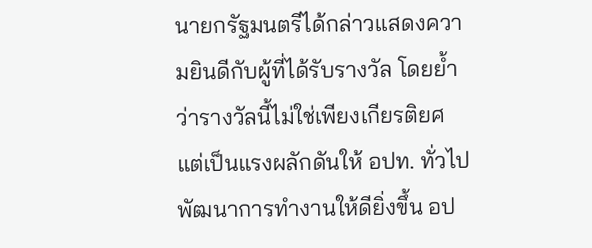นายกรัฐมนตรีได้กล่าวแสดงความยินดีกับผู้ที่ได้รับรางวัล โดยย้ำว่ารางวัลนี้ไม่ใช่เพียงเกียรติยศ แต่เป็นแรงผลักดันให้ อปท. ทั่วไปพัฒนาการทำงานให้ดียิ่งขึ้น อป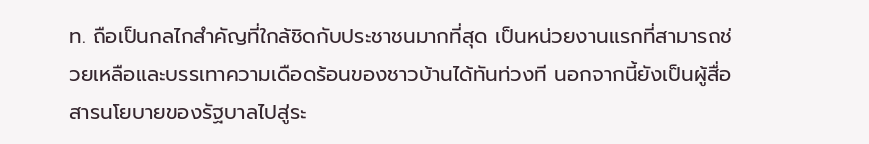ท. ถือเป็นกลไกสำคัญที่ใกล้ชิดกับประชาชนมากที่สุด เป็นหน่วยงานแรกที่สามารถช่วยเหลือและบรรเทาความเดือดร้อนของชาวบ้านได้ทันท่วงที นอกจากนี้ยังเป็นผู้สื่อสารนโยบายของรัฐบาลไปสู่ระ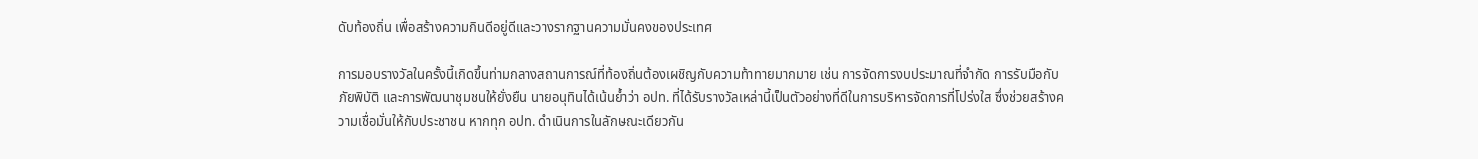ดับท้องถิ่น เพื่อสร้างความกินดีอยู่ดีและวางรากฐานความมั่นคงของประเทศ

การมอบรางวัลในครั้งนี้เกิดขึ้นท่ามกลางสถานการณ์ที่ท้องถิ่นต้องเผชิญกับความท้าทายมากมาย เช่น การจัดการงบประมาณที่จำกัด การรับมือกับภัยพิบัติ และการพัฒนาชุมชนให้ยั่งยืน นายอนุทินได้เน้นย้ำว่า อปท. ที่ได้รับรางวัลเหล่านี้เป็นตัวอย่างที่ดีในการบริหารจัดการที่โปร่งใส ซึ่งช่วยสร้างความเชื่อมั่นให้กับประชาชน หากทุก อปท. ดำเนินการในลักษณะเดียวกัน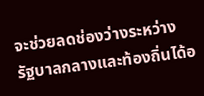จะช่วยลดช่องว่างระหว่างรัฐบาลกลางและท้องถิ่นได้อ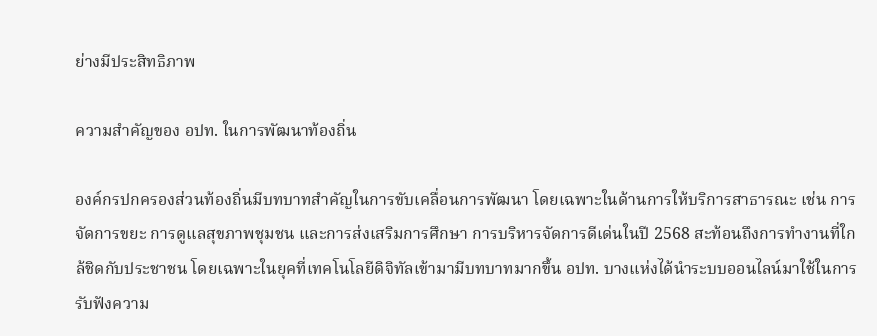ย่างมีประสิทธิภาพ

ความสำคัญของ อปท. ในการพัฒนาท้องถิ่น

องค์กรปกครองส่วนท้องถิ่นมีบทบาทสำคัญในการขับเคลื่อนการพัฒนา โดยเฉพาะในด้านการให้บริการสาธารณะ เช่น การจัดการขยะ การดูแลสุขภาพชุมชน และการส่งเสริมการศึกษา การบริหารจัดการดีเด่นในปี 2568 สะท้อนถึงการทำงานที่ใกล้ชิดกับประชาชน โดยเฉพาะในยุคที่เทคโนโลยีดิจิทัลเข้ามามีบทบาทมากขึ้น อปท. บางแห่งได้นำระบบออนไลน์มาใช้ในการรับฟังความ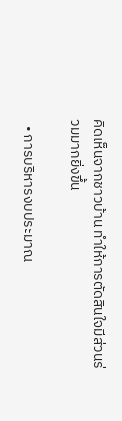คิดเห็นจากชาวบ้าน ทำให้การตัดสินใจมีส่วนร่วมมากยิ่งขึ้น

  • การบริหารงบประมาณ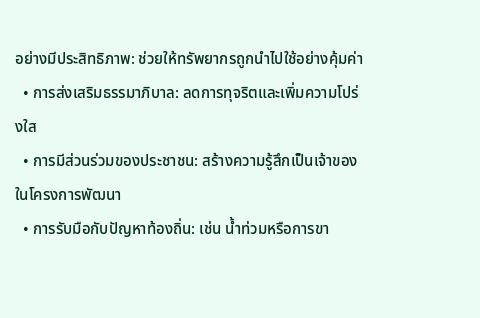อย่างมีประสิทธิภาพ: ช่วยให้ทรัพยากรถูกนำไปใช้อย่างคุ้มค่า
  • การส่งเสริมธรรมาภิบาล: ลดการทุจริตและเพิ่มความโปร่งใส
  • การมีส่วนร่วมของประชาชน: สร้างความรู้สึกเป็นเจ้าของในโครงการพัฒนา
  • การรับมือกับปัญหาท้องถิ่น: เช่น น้ำท่วมหรือการขา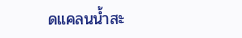ดแคลนน้ำสะ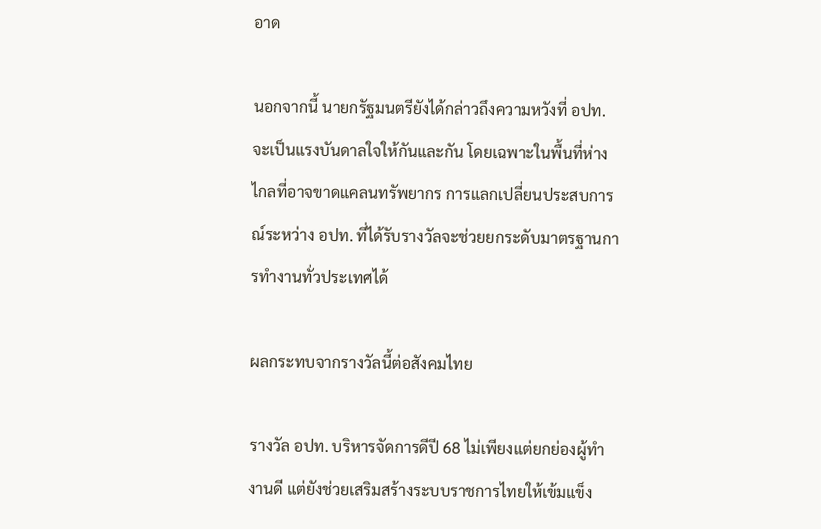อาด

นอกจากนี้ นายกรัฐมนตรียังได้กล่าวถึงความหวังที่ อปท. จะเป็นแรงบันดาลใจให้กันและกัน โดยเฉพาะในพื้นที่ห่างไกลที่อาจขาดแคลนทรัพยากร การแลกเปลี่ยนประสบการณ์ระหว่าง อปท. ที่ได้รับรางวัลจะช่วยยกระดับมาตรฐานการทำงานทั่วประเทศได้

ผลกระทบจากรางวัลนี้ต่อสังคมไทย

รางวัล อปท. บริหารจัดการดีปี 68 ไม่เพียงแต่ยกย่องผู้ทำงานดี แต่ยังช่วยเสริมสร้างระบบราชการไทยให้เข้มแข็ง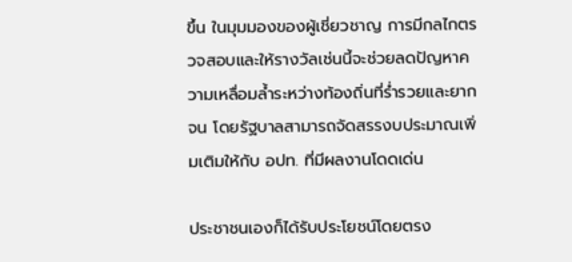ขึ้น ในมุมมองของผู้เชี่ยวชาญ การมีกลไกตรวจสอบและให้รางวัลเช่นนี้จะช่วยลดปัญหาความเหลื่อมล้ำระหว่างท้องถิ่นที่ร่ำรวยและยากจน โดยรัฐบาลสามารถจัดสรรงบประมาณเพิ่มเติมให้กับ อปท. ที่มีผลงานโดดเด่น

ประชาชนเองก็ได้รับประโยชน์โดยตรง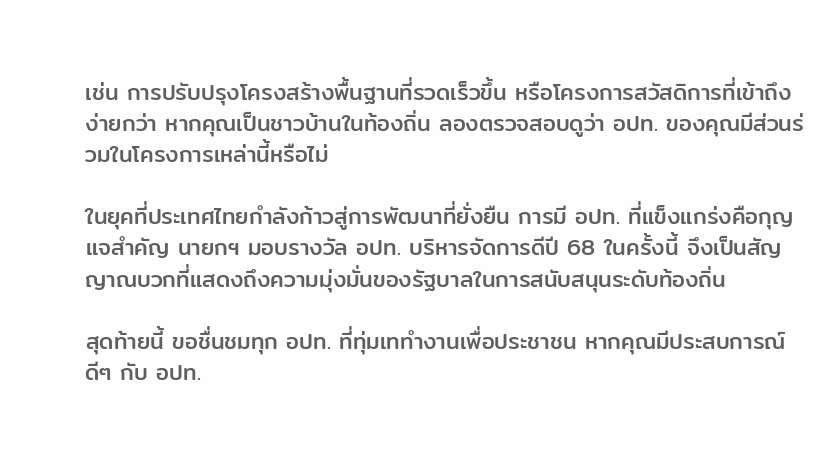เช่น การปรับปรุงโครงสร้างพื้นฐานที่รวดเร็วขึ้น หรือโครงการสวัสดิการที่เข้าถึงง่ายกว่า หากคุณเป็นชาวบ้านในท้องถิ่น ลองตรวจสอบดูว่า อปท. ของคุณมีส่วนร่วมในโครงการเหล่านี้หรือไม่

ในยุคที่ประเทศไทยกำลังก้าวสู่การพัฒนาที่ยั่งยืน การมี อปท. ที่แข็งแกร่งคือกุญแจสำคัญ นายกฯ มอบรางวัล อปท. บริหารจัดการดีปี 68 ในครั้งนี้ จึงเป็นสัญญาณบวกที่แสดงถึงความมุ่งมั่นของรัฐบาลในการสนับสนุนระดับท้องถิ่น

สุดท้ายนี้ ขอชื่นชมทุก อปท. ที่ทุ่มเททำงานเพื่อประชาชน หากคุณมีประสบการณ์ดีๆ กับ อปท.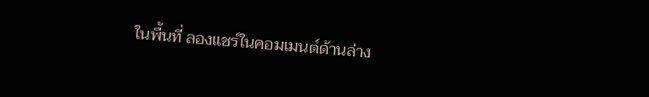ในพื้นที่ ลองแชร์ในคอมเมนต์ด้านล่าง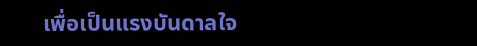เพื่อเป็นแรงบันดาลใจ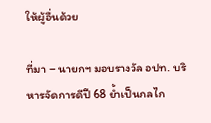ให้ผู้อื่นด้วย

ที่มา – นายกฯ มอบรางวัล อปท. บริหารจัดการดีปี 68 ย้ำเป็นกลไก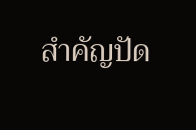สำคัญปัด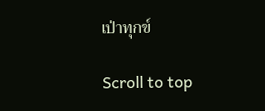เป่าทุกข์

Scroll to top